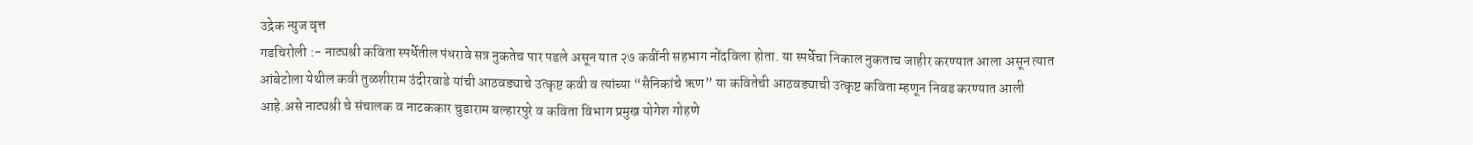उद्रेक न्युज वृत्त
गडचिरोली :- नाट्यश्री कविता स्पर्धेतील पंधरावे सत्र नुकतेच पार पडले असून यात २७ कवींनी सहभाग नोंदविला होता. या स्पर्धेचा निकाल नुकताच जाहीर करण्यात आला असून त्यात आंबेटोला येथील कवी तुळशीराम उंदीरवाडे यांची आठवड्याचे उत्कृष्ट कवी व त्यांच्या “सैनिकांचे ऋण” या कवितेची आठवड्याची उत्कृष्ट कविता म्हणून निवड करण्यात आली आहे.असे नाट्यश्री चे संचालक व नाटककार चुडाराम बल्हारपुरे व कविता विभाग प्रमुख योगेश गोहणे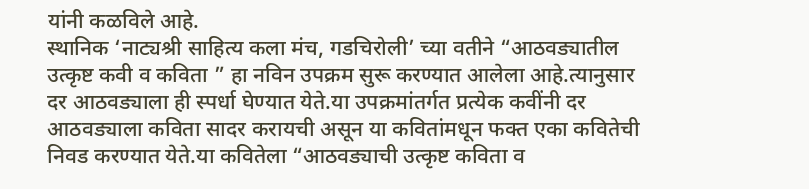यांनी कळविले आहे.
स्थानिक ‘नाट्यश्री साहित्य कला मंच, गडचिरोली’ च्या वतीने “आठवड्यातील उत्कृष्ट कवी व कविता ” हा नविन उपक्रम सुरू करण्यात आलेला आहे.त्यानुसार दर आठवड्याला ही स्पर्धा घेण्यात येते.या उपक्रमांतर्गत प्रत्येक कवींनी दर आठवड्याला कविता सादर करायची असून या कवितांमधून फक्त एका कवितेची निवड करण्यात येते.या कवितेला “आठवड्याची उत्कृष्ट कविता व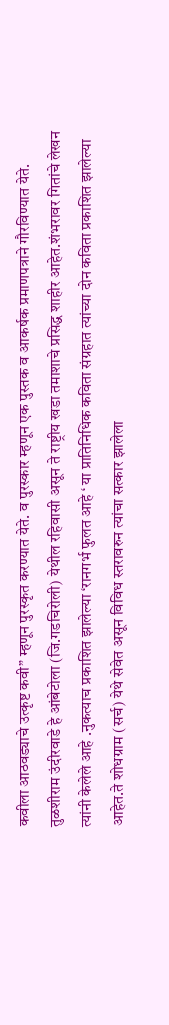कवीला आठवड्याचे उत्कृष्ट कवी” म्हणून पुरस्कृत करण्यात येते. व पुरस्कार म्हणून एक पुस्तक व आकर्षक प्रमाणपत्राने गौरविण्यात येते.
तुळशीराम उंदीरवाडे हे आंबेटोला (जि.गडचिरोली) येथील रहिवासी असून ते राष्ट्रीय खडा तमाशाचे प्रसिद्ध शाहीर आहेत.शंभरावर गितांचे लेखन त्यांनी केलेले आहे .नुकत्याच प्रकाशित झालेल्या ‘रानगर्भ फुलत आहे ‘ या प्रातिनिधिक कविता संग्रहात त्यांच्या दोन कविता प्रकाशित झालेल्या आहेत.ते शोधग्राम (सर्च) येथे सेवेत असून विविध स्तरावरुन त्यांचा सत्कार झालेला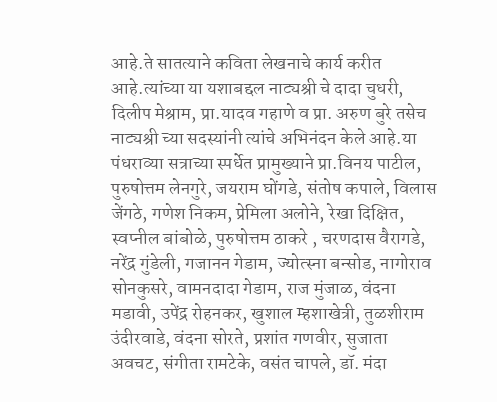आहे.ते सातत्याने कविता लेखनाचे कार्य करीत आहे.त्यांच्या या यशाबद्दल नाट्यश्री चे दादा चुधरी, दिलीप मेश्राम, प्रा.यादव गहाणे व प्रा. अरुण बुरे तसेच नाट्यश्री च्या सदस्यांनी त्यांचे अभिनंदन केले आहे.या पंधराव्या सत्राच्या स्पर्धेत प्रामुख्याने प्रा.विनय पाटील, पुरुषोत्तम लेनगुरे, जयराम घोंगडे, संतोष कपाले, विलास जेंगठे, गणेश निकम, प्रेमिला अलोने, रेखा दिक्षित, स्वप्नील बांबोळे, पुरुषोत्तम ठाकरे , चरणदास वैरागडे, नरेंद्र गुंडेली, गजानन गेडाम, ज्योत्स्ना बन्सोड, नागोराव सोनकुसरे, वामनदादा गेडाम, राज मुंजाळ, वंदना मडावी, उपेंद्र रोहनकर, खुशाल म्हशाखेत्री, तुळशीराम उंदीरवाडे, वंदना सोरते, प्रशांत गणवीर, सुजाता अवचट, संगीता रामटेके, वसंत चापले, डॉ. मंदा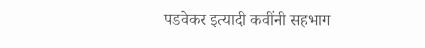पडवेकर इत्यादी कवींनी सहभाग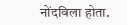नोंदविला होता.